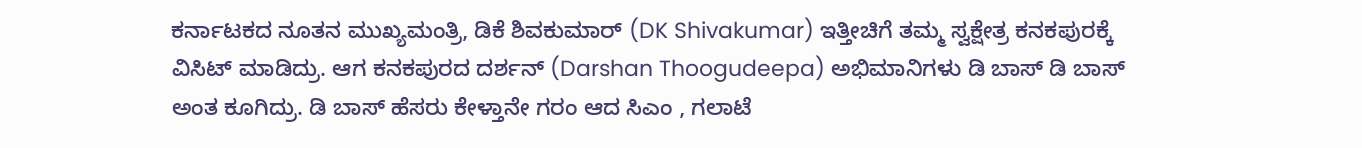ಕರ್ನಾಟಕದ ನೂತನ ಮುಖ್ಯಮಂತ್ರಿ, ಡಿಕೆ ಶಿವಕುಮಾರ್ (DK Shivakumar) ಇತ್ತೀಚಿಗೆ ತಮ್ಮ ಸ್ವಕ್ಷೇತ್ರ ಕನಕಪುರಕ್ಕೆ ವಿಸಿಟ್ ಮಾಡಿದ್ರು. ಆಗ ಕನಕಪುರದ ದರ್ಶನ್ (Darshan Thoogudeepa) ಅಭಿಮಾನಿಗಳು ಡಿ ಬಾಸ್ ಡಿ ಬಾಸ್ ಅಂತ ಕೂಗಿದ್ರು. ಡಿ ಬಾಸ್ ಹೆಸರು ಕೇಳ್ತಾನೇ ಗರಂ ಆದ ಸಿಎಂ , ಗಲಾಟೆ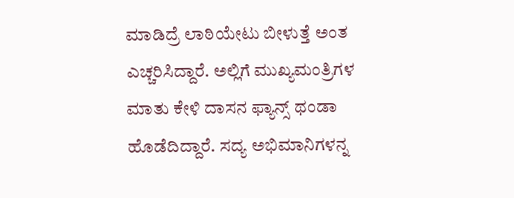ಮಾಡಿದ್ರೆ ಲಾಠಿಯೇಟು ಬೀಳುತ್ತೆ ಅಂತ ಎಚ್ಚರಿಸಿದ್ದಾರೆ. ಅಲ್ಲಿಗೆ ಮುಖ್ಯಮಂತ್ರಿಗಳ ಮಾತು ಕೇಳಿ ದಾಸನ ಫ್ಯಾನ್ಸ್ ಥಂಡಾ ಹೊಡೆದಿದ್ದಾರೆ. ಸದ್ಯ ಅಭಿಮಾನಿಗಳನ್ನ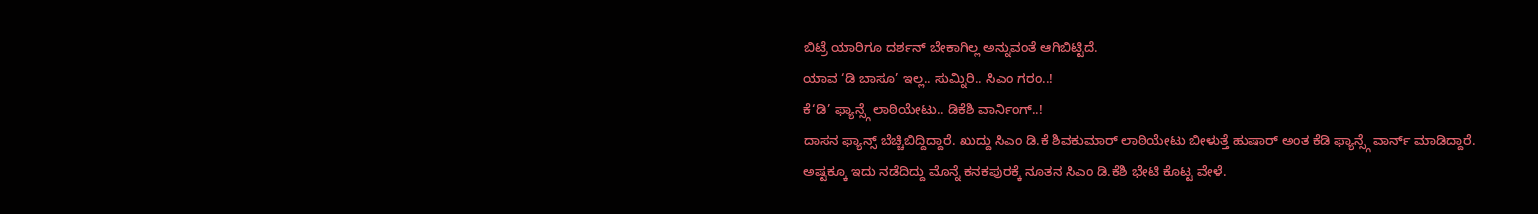ಬಿಟ್ರೆ ಯಾರಿಗೂ ದರ್ಶನ್ ಬೇಕಾಗಿಲ್ಲ ಅನ್ನುವಂತೆ ಆಗಿಬಿಟ್ಟಿದೆ.
ಯಾವ ‘ಡಿ ಬಾಸೂ’ ಇಲ್ಲ.. ಸುಮ್ನಿರಿ.. ಸಿಎಂ ಗರಂ..!
ಕೆ‘ಡಿ’ ಫ್ಯಾನ್ಸ್ಗೆ ಲಾಠಿಯೇಟು.. ಡಿಕೆಶಿ ವಾರ್ನಿಂಗ್..!
ದಾಸನ ಫ್ಯಾನ್ಸ್ ಬೆಚ್ಚಿಬಿದ್ದಿದ್ದಾರೆ. ಖುದ್ದು ಸಿಎಂ ಡಿ.ಕೆ ಶಿವಕುಮಾರ್ ಲಾಠಿಯೇಟು ಬೀಳುತ್ತೆ ಹುಷಾರ್ ಅಂತ ಕೆಡಿ ಫ್ಯಾನ್ಸ್ಗೆ ವಾರ್ನ್ ಮಾಡಿದ್ದಾರೆ.
ಅಷ್ಟಕ್ಕೂ ಇದು ನಡೆದಿದ್ದು ಮೊನ್ನೆ ಕನಕಪುರಕ್ಕೆ ನೂತನ ಸಿಎಂ ಡಿ.ಕೆಶಿ ಭೇಟಿ ಕೊಟ್ಟ ವೇಳೆ.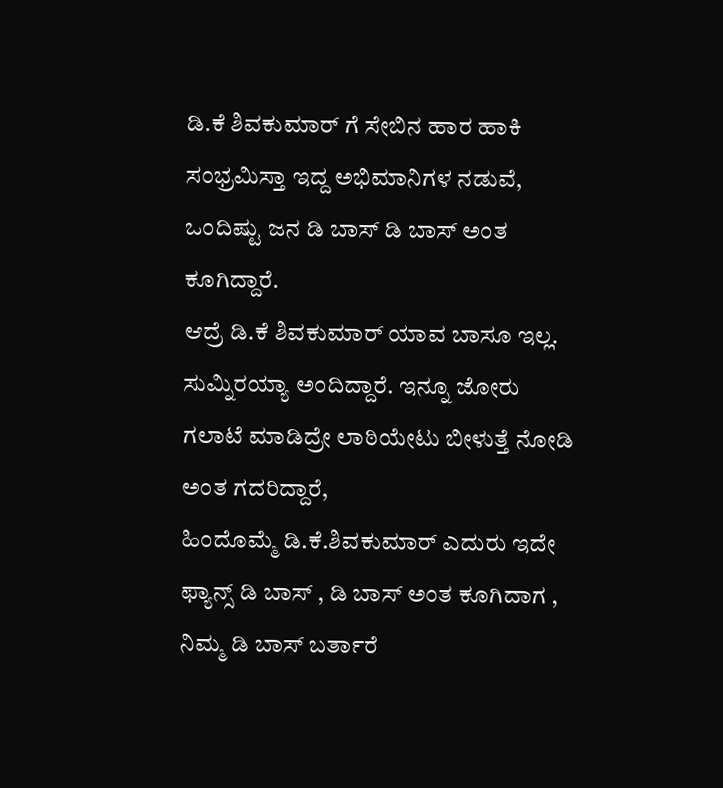ಡಿ.ಕೆ ಶಿವಕುಮಾರ್ ಗೆ ಸೇಬಿನ ಹಾರ ಹಾಕಿ ಸಂಭ್ರಮಿಸ್ತಾ ಇದ್ದ ಅಭಿಮಾನಿಗಳ ನಡುವೆ, ಒಂದಿಷ್ಟು ಜನ ಡಿ ಬಾಸ್ ಡಿ ಬಾಸ್ ಅಂತ ಕೂಗಿದ್ದಾರೆ.
ಆದ್ರೆ ಡಿ.ಕೆ ಶಿವಕುಮಾರ್ ಯಾವ ಬಾಸೂ ಇಲ್ಲ. ಸುಮ್ನಿರಯ್ಯಾ ಅಂದಿದ್ದಾರೆ. ಇನ್ನೂ ಜೋರು ಗಲಾಟೆ ಮಾಡಿದ್ರೇ ಲಾಠಿಯೇಟು ಬೀಳುತ್ತೆ ನೋಡಿ ಅಂತ ಗದರಿದ್ದಾರೆ,
ಹಿಂದೊಮ್ಮೆ ಡಿ.ಕೆ.ಶಿವಕುಮಾರ್ ಎದುರು ಇದೇ ಫ್ಯಾನ್ಸ್ ಡಿ ಬಾಸ್ , ಡಿ ಬಾಸ್ ಅಂತ ಕೂಗಿದಾಗ , ನಿಮ್ಮ ಡಿ ಬಾಸ್ ಬರ್ತಾರೆ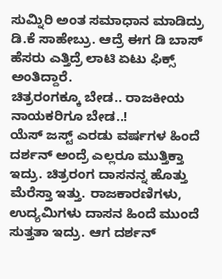ಸುಮ್ನಿರಿ ಅಂತ ಸಮಾಧಾನ ಮಾಡಿದ್ರು ಡಿ.ಕೆ ಸಾಹೇಬ್ರು. ಆದ್ರೆ ಈಗ ಡಿ ಬಾಸ್ ಹೆಸರು ಎತ್ತಿದ್ರೆ ಲಾಟಿ ಏಟು ಫಿಕ್ಸ್ ಅಂತಿದ್ದಾರೆ.
ಚಿತ್ರರಂಗಕ್ಕೂ ಬೇಡ.. ರಾಜಕೀಯ ನಾಯಕರಿಗೂ ಬೇಡ..!
ಯೆಸ್ ಜಸ್ಟ್ ಎರಡು ವರ್ಷಗಳ ಹಿಂದೆ ದರ್ಶನ್ ಅಂದ್ರೆ ಎಲ್ಲರೂ ಮುತ್ತಿಕ್ತಾ ಇದ್ರು. ಚಿತ್ರರಂಗ ದಾಸನನ್ನ ಹೊತ್ತು ಮೆರೆಸ್ತಾ ಇತ್ತು. ರಾಜಕಾರಣಿಗಳು, ಉದ್ಯಮಿಗಳು ದಾಸನ ಹಿಂದೆ ಮುಂದೆ ಸುತ್ತತಾ ಇದ್ರು. ಆಗ ದರ್ಶನ್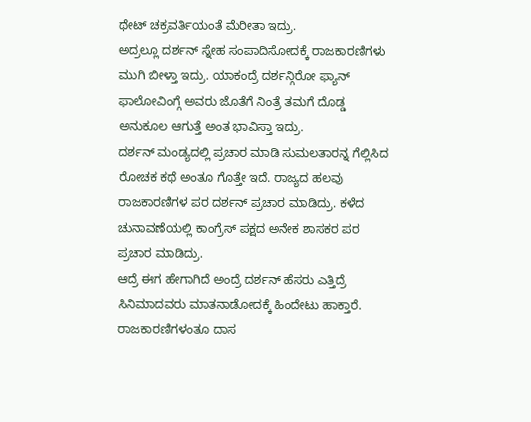ಥೇಟ್ ಚಕ್ರವರ್ತಿಯಂತೆ ಮೆರೀತಾ ಇದ್ರು.
ಅದ್ರಲ್ಲೂ ದರ್ಶನ್ ಸ್ನೇಹ ಸಂಪಾದಿಸೋದಕ್ಕೆ ರಾಜಕಾರಣಿಗಳು ಮುಗಿ ಬೀಳ್ತಾ ಇದ್ರು. ಯಾಕಂದ್ರೆ ದರ್ಶನ್ಗಿರೋ ಫ್ಯಾನ್ ಫಾಲೋವಿಂಗ್ಗೆ ಅವರು ಜೊತೆಗೆ ನಿಂತ್ರೆ ತಮಗೆ ದೊಡ್ಡ ಅನುಕೂಲ ಆಗುತ್ತೆ ಅಂತ ಭಾವಿಸ್ತಾ ಇದ್ರು.
ದರ್ಶನ್ ಮಂಡ್ಯದಲ್ಲಿ ಪ್ರಚಾರ ಮಾಡಿ ಸುಮಲತಾರನ್ನ ಗೆಲ್ಲಿಸಿದ ರೋಚಕ ಕಥೆ ಅಂತೂ ಗೊತ್ತೇ ಇದೆ. ರಾಜ್ಯದ ಹಲವು ರಾಜಕಾರಣಿಗಳ ಪರ ದರ್ಶನ್ ಪ್ರಚಾರ ಮಾಡಿದ್ರು. ಕಳೆದ ಚುನಾವಣೆಯಲ್ಲಿ ಕಾಂಗ್ರೆಸ್ ಪಕ್ಷದ ಅನೇಕ ಶಾಸಕರ ಪರ ಪ್ರಚಾರ ಮಾಡಿದ್ರು.
ಆದ್ರೆ ಈಗ ಹೇಗಾಗಿದೆ ಅಂದ್ರೆ ದರ್ಶನ್ ಹೆಸರು ಎತ್ತಿದ್ರೆ ಸಿನಿಮಾದವರು ಮಾತನಾಡೋದಕ್ಕೆ ಹಿಂದೇಟು ಹಾಕ್ತಾರೆ. ರಾಜಕಾರಣಿಗಳಂತೂ ದಾಸ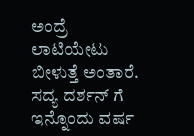ಅಂದ್ರೆ ಲಾಟಿಯೇಟು ಬೀಳುತ್ತೆ ಅಂತಾರೆ.
ಸದ್ಯ ದರ್ಶನ್ ಗೆ ಇನ್ನೊಂದು ವರ್ಷ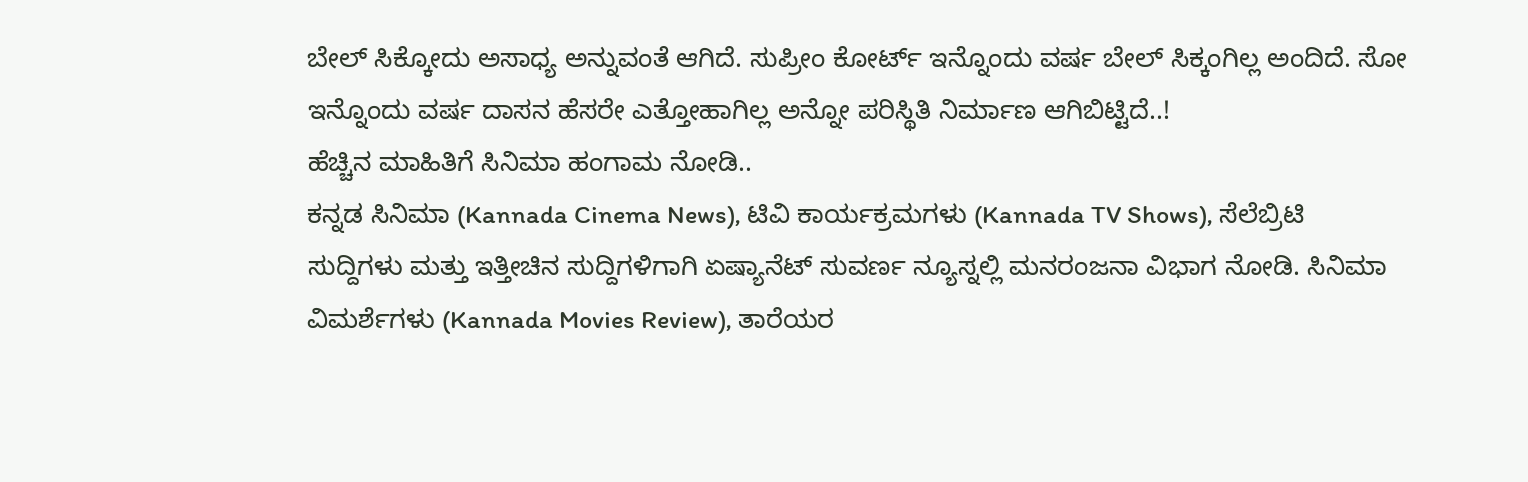ಬೇಲ್ ಸಿಕ್ಕೋದು ಅಸಾಧ್ಯ ಅನ್ನುವಂತೆ ಆಗಿದೆ. ಸುಪ್ರೀಂ ಕೋರ್ಟ್ ಇನ್ನೊಂದು ವರ್ಷ ಬೇಲ್ ಸಿಕ್ಕಂಗಿಲ್ಲ ಅಂದಿದೆ. ಸೋ ಇನ್ನೊಂದು ವರ್ಷ ದಾಸನ ಹೆಸರೇ ಎತ್ತೋಹಾಗಿಲ್ಲ ಅನ್ನೋ ಪರಿಸ್ಥಿತಿ ನಿರ್ಮಾಣ ಆಗಿಬಿಟ್ಟಿದೆ..!
ಹೆಚ್ಚಿನ ಮಾಹಿತಿಗೆ ಸಿನಿಮಾ ಹಂಗಾಮ ನೋಡಿ..
ಕನ್ನಡ ಸಿನಿಮಾ (Kannada Cinema News), ಟಿವಿ ಕಾರ್ಯಕ್ರಮಗಳು (Kannada TV Shows), ಸೆಲೆಬ್ರಿಟಿ ಸುದ್ದಿಗಳು ಮತ್ತು ಇತ್ತೀಚಿನ ಸುದ್ದಿಗಳಿಗಾಗಿ ಏಷ್ಯಾನೆಟ್ ಸುವರ್ಣ ನ್ಯೂಸ್ನಲ್ಲಿ ಮನರಂಜನಾ ವಿಭಾಗ ನೋಡಿ. ಸಿನಿಮಾ ವಿಮರ್ಶೆಗಳು (Kannada Movies Review), ತಾರೆಯರ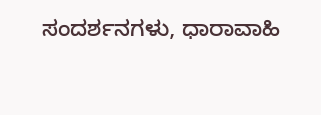ಸಂದರ್ಶನಗಳು, ಧಾರಾವಾಹಿ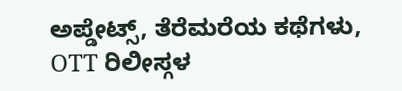ಅಪ್ಡೇಟ್ಸ್, ತೆರೆಮರೆಯ ಕಥೆಗಳು, OTT ರಿಲೀಸ್ಗಳ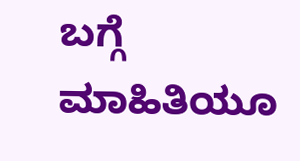ಬಗ್ಗೆ ಮಾಹಿತಿಯೂ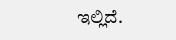ಇಲ್ಲಿದೆ.